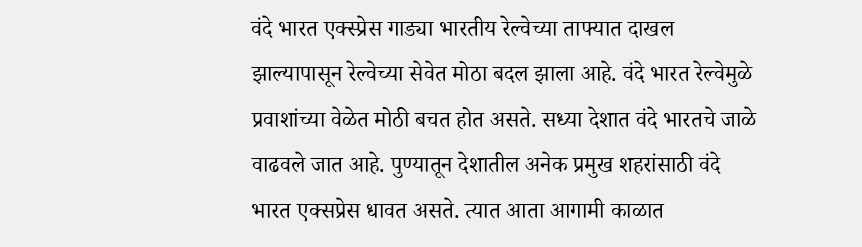वंदे भारत एक्स्प्रेस गाड्या भारतीय रेल्वेच्या ताफ्यात दाखल झाल्यापासून रेल्वेच्या सेवेत मोठा बदल झाला आहे. वंदे भारत रेल्वेमुळे प्रवाशांच्या वेळेत मोठी बचत होत असते. सध्या देशात वंदे भारतचे जाळे वाढवले जात आहे. पुण्यातून देशातील अनेक प्रमुख शहरांसाठी वंदे भारत एक्सप्रेस धावत असते. त्यात आता आगामी काळात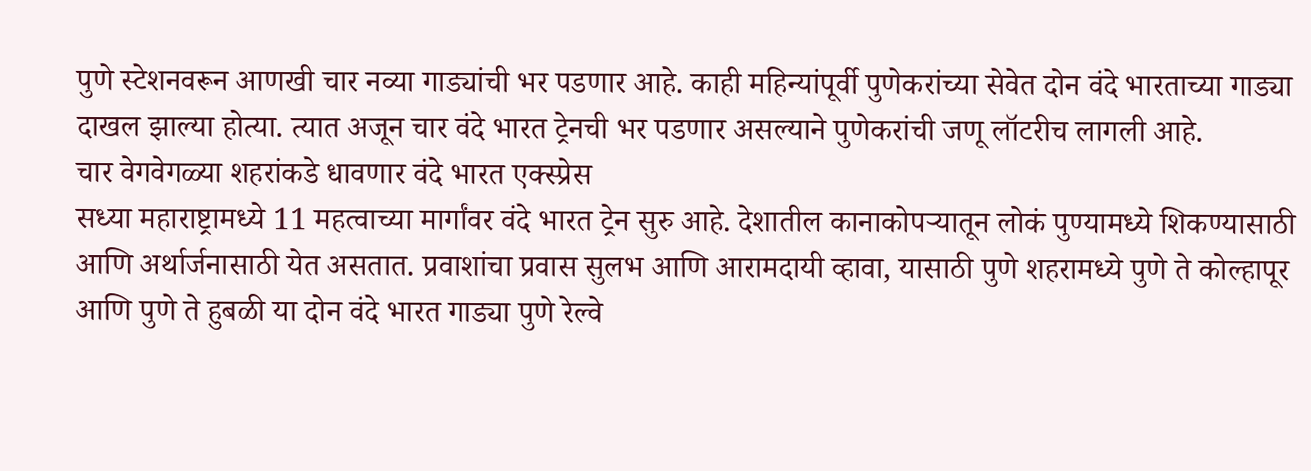पुणे स्टेशनवरून आणखी चार नव्या गाड्यांची भर पडणार आहे. काही महिन्यांपूर्वी पुणेकरांच्या सेवेत दोन वंदे भारताच्या गाड्या दाखल झाल्या होत्या. त्यात अजून चार वंदे भारत ट्रेनची भर पडणार असल्याने पुणेकरांची जणू लॉटरीच लागली आहे.
चार वेगवेगळ्या शहरांकडे धावणार वंदे भारत एक्स्प्रेस
सध्या महाराष्ट्रामध्ये 11 महत्वाच्या मार्गांवर वंदे भारत ट्रेन सुरु आहे. देशातील कानाकोपऱ्यातून लोकं पुण्यामध्ये शिकण्यासाठी आणि अर्थार्जनासाठी येत असतात. प्रवाशांचा प्रवास सुलभ आणि आरामदायी व्हावा, यासाठी पुणे शहरामध्ये पुणे ते कोल्हापूर आणि पुणे ते हुबळी या दोन वंदे भारत गाड्या पुणे रेल्वे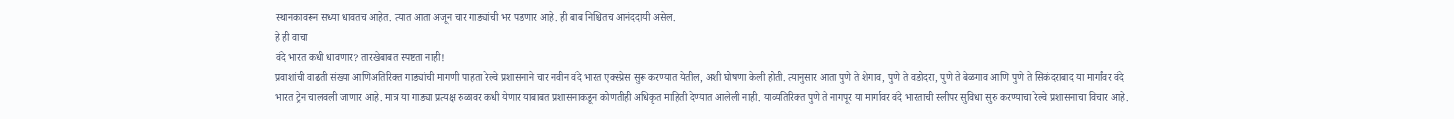स्थानकावरून सध्या धावतच आहेत. त्यात आता अजून चार गाड्यांची भर पडणार आहे. ही बाब निश्चितच आनंददायी असेल.
हे ही वाचा
वंदे भारत कधी धावणार? तारखेबाबत स्पष्टता नाही!
प्रवाशांची वाढती संख्या आणिअतिरिक्त गाड्यांची मागणी पाहता रेल्वे प्रशासनाने चार नवीन वंदे भारत एक्स्प्रेस सुरू करण्यात येतील, अशी घोषणा केली होती. त्यानुसार आता पुणे ते शेगाव, पुणे ते वडोदरा, पुणे ते बेळगाव आणि पुणे ते सिकंदराबाद या मार्गांवर वंदे भारत ट्रेन चालवली जाणार आहे. मात्र या गाड्या प्रत्यक्ष रुळावर कधी येणार याबाबत प्रशासनाकडून कोणतीही अधिकृत माहिती देण्यात आलेली नाही. याव्यतिरिक्त पुणे ते नागपूर या मार्गावर वंदे भारताची स्लीपर सुविधा सुरु करण्याचा रेल्वे प्रशासनाचा विचार आहे.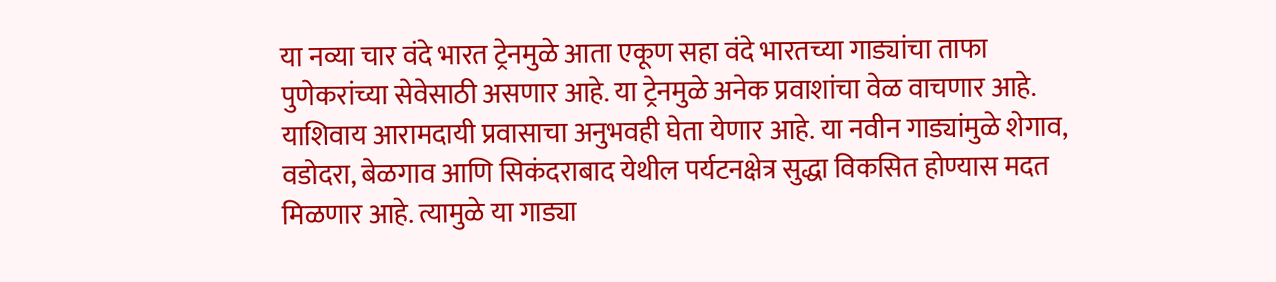या नव्या चार वंदे भारत ट्रेनमुळे आता एकूण सहा वंदे भारतच्या गाड्यांचा ताफा पुणेकरांच्या सेवेसाठी असणार आहे. या ट्रेनमुळे अनेक प्रवाशांचा वेळ वाचणार आहे. याशिवाय आरामदायी प्रवासाचा अनुभवही घेता येणार आहे. या नवीन गाड्यांमुळे शेगाव, वडोदरा, बेळगाव आणि सिकंदराबाद येथील पर्यटनक्षेत्र सुद्धा विकसित होण्यास मदत मिळणार आहे. त्यामुळे या गाड्या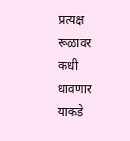प्रत्यक्ष रूळावर कधी धावणार याकडे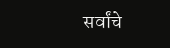सर्वांचे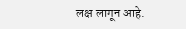लक्ष लागून आहे.